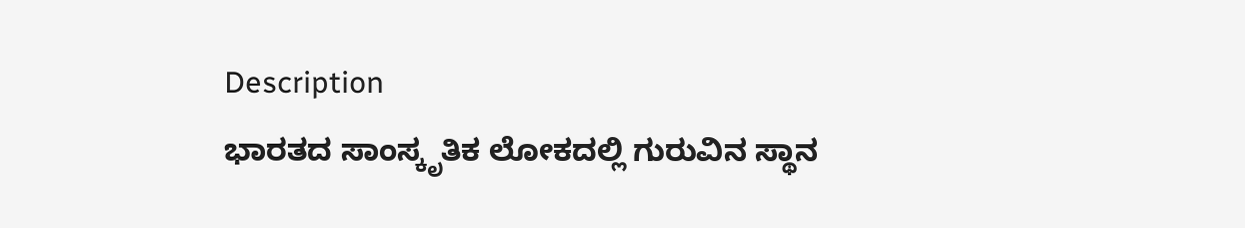Description
ಭಾರತದ ಸಾಂಸ್ಕೃತಿಕ ಲೋಕದಲ್ಲಿ ಗುರುವಿನ ಸ್ಥಾನ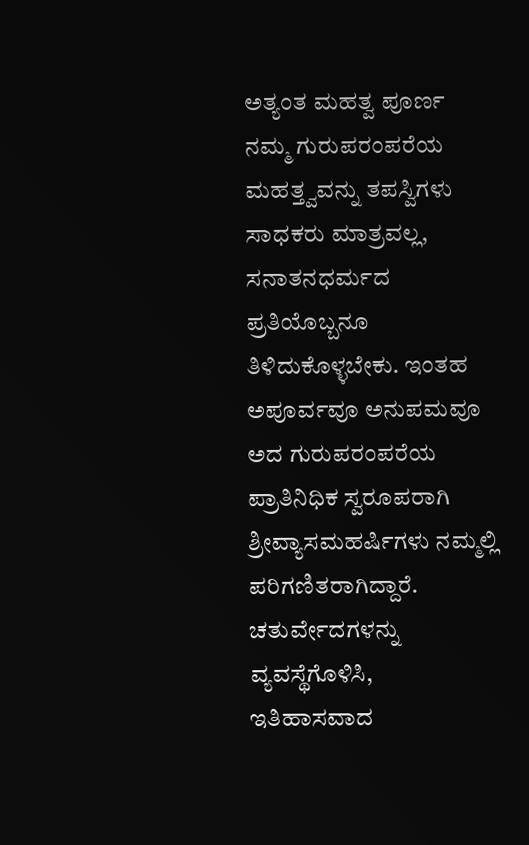ಅತ್ಯಂತ ಮಹತ್ವ ಪೂರ್ಣ ನಮ್ಮ ಗುರುಪರಂಪರೆಯ ಮಹತ್ತ್ವವನ್ನು ತಪಸ್ವಿಗಳು ಸಾಧಕರು ಮಾತ್ರವಲ್ಲ, ಸನಾತನಧರ್ಮದ ಪ್ರತಿಯೊಬ್ಬನೂ ತಿಳಿದುಕೊಳ್ಳಬೇಕು. ಇಂತಹ ಅಪೂರ್ವವೂ ಅನುಪಮವೂ ಅದ ಗುರುಪರಂಪರೆಯ ಪ್ರಾತಿನಿಧಿಕ ಸ್ವರೂಪರಾಗಿ ಶ್ರೀವ್ಯಾಸಮಹರ್ಷಿಗಳು ನಮ್ಮಲ್ಲಿ ಪರಿಗಣಿತರಾಗಿದ್ದಾರೆ.
ಚತುರ್ವೇದಗಳನ್ನು ವ್ಯವಸ್ಥೆಗೊಳಿಸಿ, ಇತಿಹಾಸವಾದ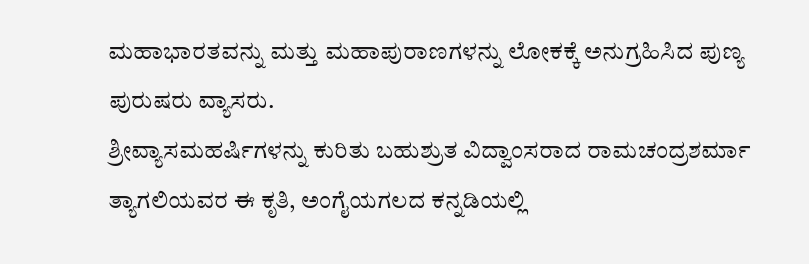ಮಹಾಭಾರತವನ್ನು ಮತ್ತು ಮಹಾಪುರಾಣಗಳನ್ನು ಲೋಕಕ್ಕೆ ಅನುಗ್ರಹಿಸಿದ ಪುಣ್ಯ ಪುರುಷರು ವ್ಯಾಸರು.
ಶ್ರೀವ್ಯಾಸಮಹರ್ಷಿಗಳನ್ನು ಕುರಿತು ಬಹುಶ್ರುತ ವಿದ್ವಾಂಸರಾದ ರಾಮಚಂದ್ರಶರ್ಮಾ ತ್ಯಾಗಲಿಯವರ ಈ ಕೃತಿ, ಅಂಗೈಯಗಲದ ಕನ್ನಡಿಯಲ್ಲಿ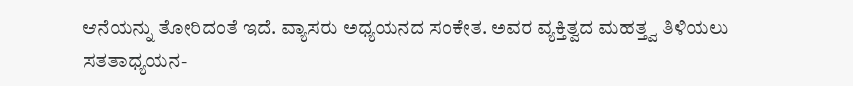ಆನೆಯನ್ನು ತೋರಿದಂತೆ ಇದೆ. ವ್ಯಾಸರು ಅಧ್ಯಯನದ ಸಂಕೇತ. ಅವರ ವ್ಯಕ್ತಿತ್ವದ ಮಹತ್ತ್ವ ತಿಳಿಯಲು ಸತತಾಧ್ಯಯನ-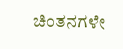ಚಿಂತನಗಳೇ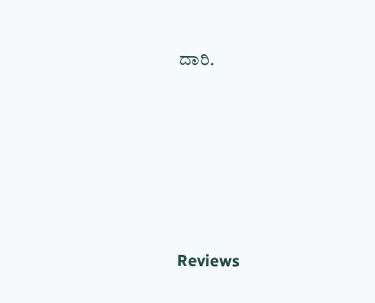ದಾರಿ.






Reviews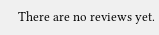There are no reviews yet.